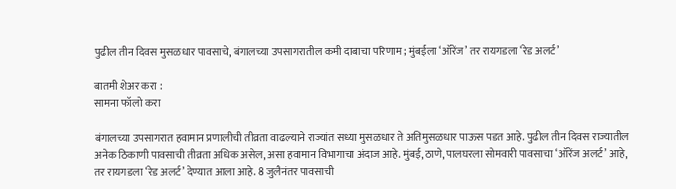पुढील तीन दिवस मुसळधार पावसाचे, बंगालच्या उपसागरातील कमी दाबाचा परिणाम; मुंबईला ‘ऑरेंज’ तर रायगडला ‘रेड अलर्ट’

बातमी शेअर करा :
सामना फॉलो करा

बंगालच्या उपसागरात हवामान प्रणालीची तीव्रता वाढल्याने राज्यांत सध्या मुसळधार ते अतिमुसळधार पाऊस पडत आहे. पुढील तीन दिवस राज्यातील अनेक ठिकाणी पावसाची तीव्रता अधिक असेल, असा हवामान विभागाचा अंदाज आहे. मुंबई, ठाणे, पालघरला सोमवारी पावसाचा ‘ऑरेंज अलर्ट’ आहे, तर रायगडला ‘रेड अलर्ट’ देण्यात आला आहे. 8 जुलैनंतर पावसाची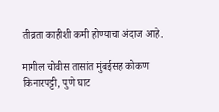तीव्रता काहीशी कमी होण्याचा अंदाज आहे.

मागील चोवीस तासांत मुंबईसह कोकण किनारपट्टी, पुणे घाट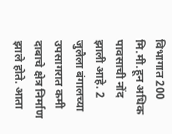विभागात 200 मि.मी.हून अधिक पावसाची नोंद झाली आहे. 2 जुलैला बंगालच्या उपसागरात कमी दाबाचे क्षेत्र निर्माण झाले होते. आता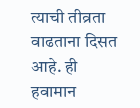त्याची तीव्रता वाढताना दिसत आहे. ही हवामान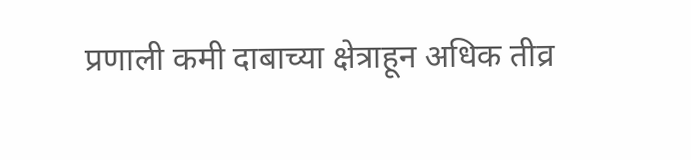प्रणाली कमी दाबाच्या क्षेत्राहून अधिक तीव्र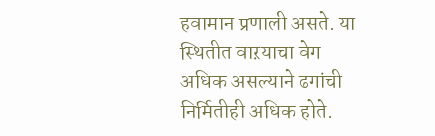हवामान प्रणाली असते. या स्थितीत वाऱयाचा वेग अधिक असल्याने ढगांची निर्मितीही अधिक होते.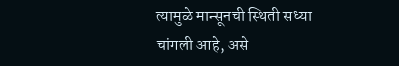त्यामुळे मान्सूनची स्थिती सध्या चांगली आहे, असे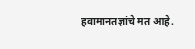हवामानतज्ञांचे मत आहे.